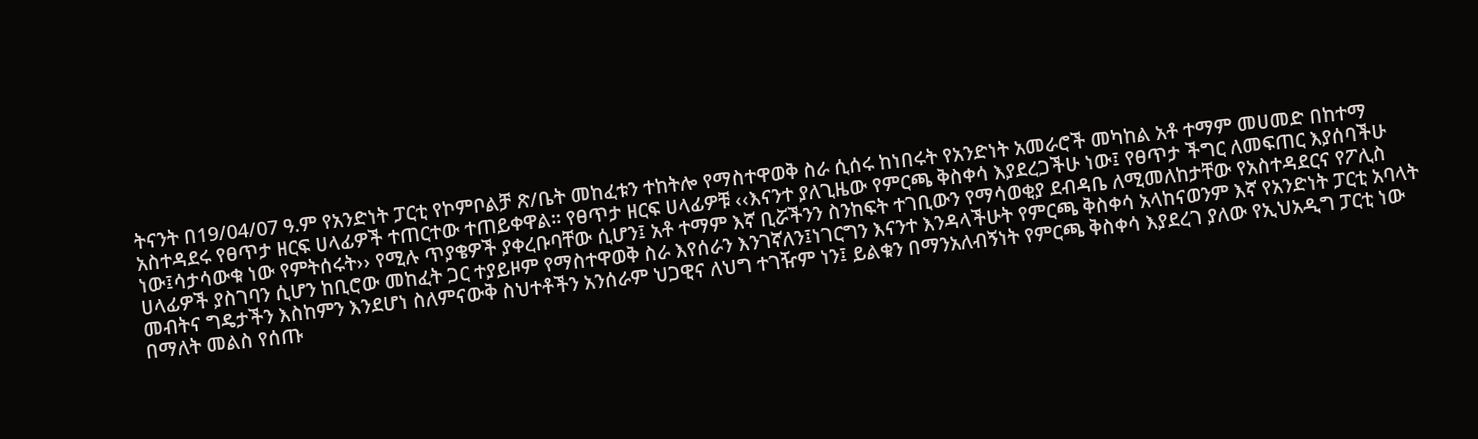ትናንት በ19/04/07 ዓ.ም የአንድነት ፓርቲ የኮምቦልቻ ጽ/ቤት መከፈቱን ተከትሎ የማስተዋወቅ ስራ ሲሰሩ ከነበሩት የአንድነት አመራሮች መካከል አቶ ተማም መሀመድ በከተማ አስተዳደሩ የፀጥታ ዘርፍ ሀላፊዎች ተጠርተው ተጠይቀዋል፡፡ የፀጥታ ዘርፍ ሀላፊዎቹ ‹‹እናንተ ያለጊዜው የምርጫ ቅስቀሳ እያደረጋችሁ ነው፤ የፀጥታ ችግር ለመፍጠር እያሰባችሁ ነው፤ሳታሳውቁ ነው የምትሰሩት›› የሚሉ ጥያቄዎች ያቀረቡባቸው ሲሆን፤ አቶ ተማም እኛ ቢሯችንን ስንከፍት ተገቢውን የማሳወቂያ ደብዳቤ ለሚመለከታቸው የአስተዳደርና የፖሊስ ሀላፊዎች ያስገባን ሲሆን ከቢሮው መከፈት ጋር ተያይዞም የማስተዋወቅ ስራ እየሰራን እንገኛለን፤ነገርግን እናንተ እንዳላችሁት የምርጫ ቅስቀሳ አላከናወንም እኛ የአንድነት ፓርቲ አባላት መብትና ግዴታችን እስከምን እንደሆነ ስለምናውቅ ስህተቶችን አንሰራም ህጋዊና ለህግ ተገዥም ነን፤ ይልቁን በማንአለብኝነት የምርጫ ቅስቀሳ እያደረገ ያለው የኢህአዲግ ፓርቲ ነው በማለት መልስ የሰጡ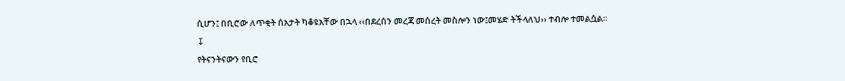ሲሆን፤ በቢሮው ለጥቂት ሰአታት ካቆዩአቸው በኋላ ‹‹በደረሰን መረጃ መሰረት መስሎን ነው፤መሄድ ትችላለህ›› ተብሎ ተመልሷል፡፡
↧
የትናንትናውን የቢሮ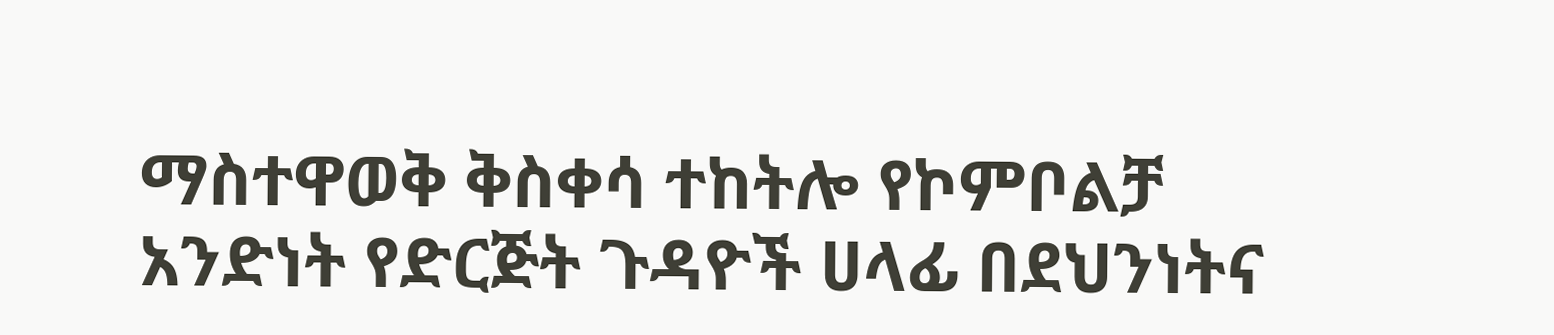ማስተዋወቅ ቅስቀሳ ተከትሎ የኮምቦልቻ አንድነት የድርጅት ጉዳዮች ሀላፊ በደህንነትና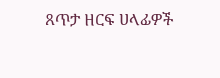ጸጥታ ዘርፍ ሀላፊዎች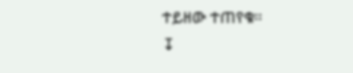ተይዘው ተጠየቁ፡፡
↧